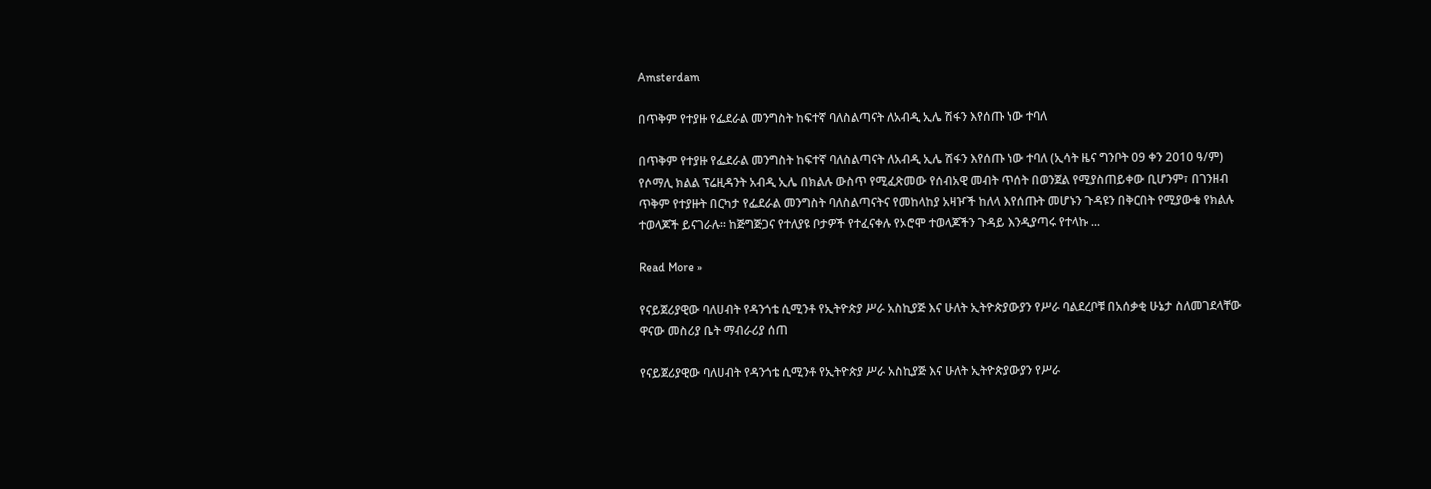Amsterdam

በጥቅም የተያዙ የፌደራል መንግስት ከፍተኛ ባለስልጣናት ለአብዲ ኢሌ ሽፋን እየሰጡ ነው ተባለ

በጥቅም የተያዙ የፌደራል መንግስት ከፍተኛ ባለስልጣናት ለአብዲ ኢሌ ሽፋን እየሰጡ ነው ተባለ (ኢሳት ዜና ግንቦት 09 ቀን 2010 ዓ/ም) የሶማሊ ክልል ፕሬዚዳንት አብዲ ኢሌ በክልሉ ውስጥ የሚፈጽመው የሰብአዊ መብት ጥሰት በወንጀል የሚያስጠይቀው ቢሆንም፣ በገንዘብ ጥቅም የተያዙት በርካታ የፌደራል መንግስት ባለስልጣናትና የመከላከያ አዛዦች ከለላ እየሰጡት መሆኑን ጉዳዩን በቅርበት የሚያውቁ የክልሉ ተወላጆች ይናገራሉ። ከጅግጅጋና የተለያዩ ቦታዎች የተፈናቀሉ የኦሮሞ ተወላጆችን ጉዳይ እንዲያጣሩ የተላኩ ...

Read More »

የናይጀሪያዊው ባለሀብት የዳንጎቴ ሲሚንቶ የኢትዮጵያ ሥራ አስኪያጅ እና ሁለት ኢትዮጵያውያን የሥራ ባልደረቦቹ በአሰቃቂ ሁኔታ ስለመገደላቸው ዋናው መስሪያ ቤት ማብራሪያ ሰጠ

የናይጀሪያዊው ባለሀብት የዳንጎቴ ሲሚንቶ የኢትዮጵያ ሥራ አስኪያጅ እና ሁለት ኢትዮጵያውያን የሥራ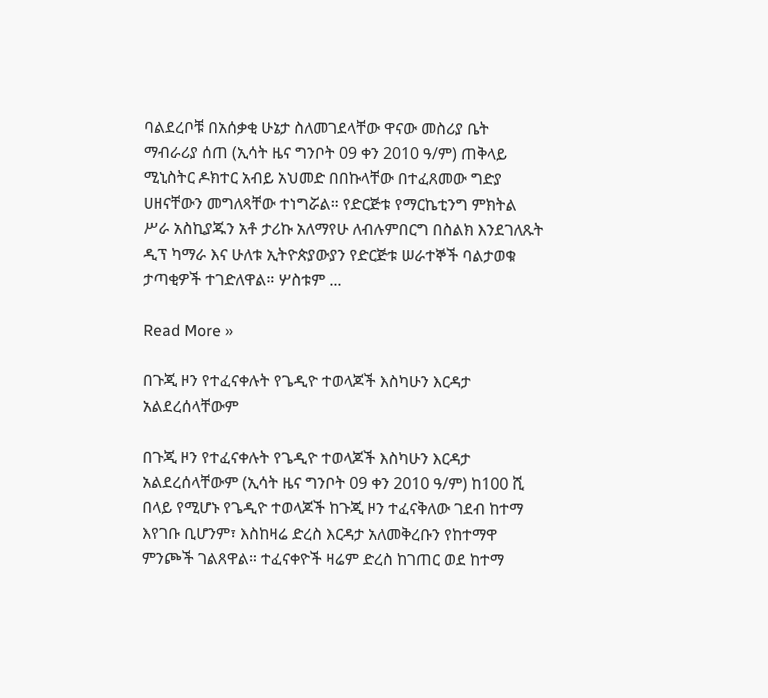ባልደረቦቹ በአሰቃቂ ሁኔታ ስለመገደላቸው ዋናው መስሪያ ቤት ማብራሪያ ሰጠ (ኢሳት ዜና ግንቦት 09 ቀን 2010 ዓ/ም) ጠቅላይ ሚኒስትር ዶክተር አብይ አህመድ በበኩላቸው በተፈጸመው ግድያ ሀዘናቸውን መግለጻቸው ተነግሯል። የድርጅቱ የማርኬቲንግ ምክትል ሥራ አስኪያጁን አቶ ታሪኩ አለማየሁ ለብሉምበርግ በስልክ እንደገለጹት ዲፕ ካማራ እና ሁለቱ ኢትዮጵያውያን የድርጅቱ ሠራተኞች ባልታወቁ ታጣቂዎች ተገድለዋል። ሦስቱም ...

Read More »

በጉጂ ዞን የተፈናቀሉት የጌዲዮ ተወላጆች እስካሁን እርዳታ አልደረሰላቸውም

በጉጂ ዞን የተፈናቀሉት የጌዲዮ ተወላጆች እስካሁን እርዳታ አልደረሰላቸውም (ኢሳት ዜና ግንቦት 09 ቀን 2010 ዓ/ም) ከ100 ሺ በላይ የሚሆኑ የጌዲዮ ተወላጆች ከጉጂ ዞን ተፈናቅለው ገደብ ከተማ እየገቡ ቢሆንም፣ እስከዛሬ ድረስ እርዳታ አለመቅረቡን የከተማዋ ምንጮች ገልጸዋል። ተፈናቀዮች ዛሬም ድረስ ከገጠር ወደ ከተማ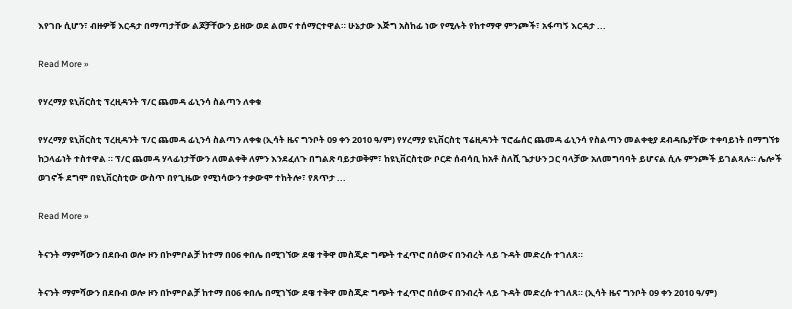እየገቡ ሲሆን፣ ብዙዎቹ እርዳታ በማጣታቸው ልጆቻቸውን ይዘው ወደ ልመና ተሰማርተዋል። ሁኔታው እጅግ አስከፊ ነው የሚሉት የከተማዋ ምንጮች፣ አፋጣኝ እርዳታ ...

Read More »

የሃረማያ ዩኒቨርስቲ ፕረዚዳንት ፕ/ር ጨመዳ ፊኒንሳ ስልጣን ለቀቁ

የሃረማያ ዩኒቨርስቲ ፕረዚዳንት ፕ/ር ጨመዳ ፊኒንሳ ስልጣን ለቀቁ (ኢሳት ዜና ግንቦት 09 ቀን 2010 ዓ/ም) የሃረማያ ዩኒቨርስቲ ፕሬዚዳንት ፕሮፌሰር ጨመዳ ፊኒንሳ የስልጣን መልቀቂያ ደብዳቤያቸው ተቀባይነት በማግኘቱ ከኃላፊነት ተስተዋል ። ፕ/ር ጨመዳ ሃላፊነታቸውን ለመልቀቅ ለምን እንደፈለጉ በግልጽ ባይታወቅም፣ ከዩኒቨርስቲው ቦርድ ሰብሳቢ ከአቶ ስለሺ ጌታሁን ጋር ባላቻው አለመግባባት ይሆናል ሲሉ ምንጮች ይገልጻሉ። ሌሎች ወገኖች ደግሞ በዩኒቨርስቲው ውስጥ በየጊዜው የሚነሳውን ተቃውሞ ተከትሎ፣ የጸጥታ ...

Read More »

ትናንት ማምሻውን በደቡብ ወሎ ዞን በኮምቦልቻ ከተማ በ06 ቀበሌ በሚገኘው ደዌ ተቅዋ መስጂድ ግጭት ተፈጥሮ በሰውና በንብረት ላይ ጉዳት መድረሱ ተገለጸ።

ትናንት ማምሻውን በደቡብ ወሎ ዞን በኮምቦልቻ ከተማ በ06 ቀበሌ በሚገኘው ደዌ ተቅዋ መስጂድ ግጭት ተፈጥሮ በሰውና በንብረት ላይ ጉዳት መድረሱ ተገለጸ። (ኢሳት ዜና ግንቦት 09 ቀን 2010 ዓ/ም)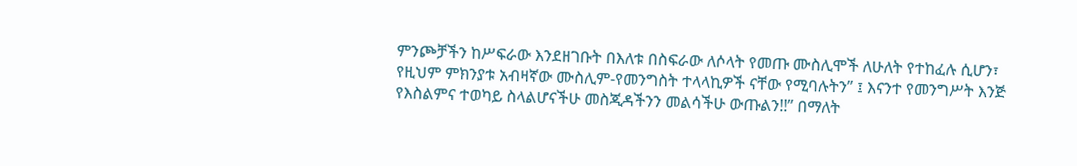ምንጮቻችን ከሥፍራው እንደዘገቡት በእለቱ በስፍራው ለሶላት የመጡ ሙስሊሞች ለሁለት የተከፈሉ ሲሆን፣ የዚህም ምክንያቱ አብዛኛው ሙስሊም-የመንግስት ተላላኪዎች ናቸው የሚባሉትን” ፤ እናንተ የመንግሥት እንጅ የእስልምና ተወካይ ስላልሆናችሁ መስጂዳችንን መልሳችሁ ውጡልን!!” በማለት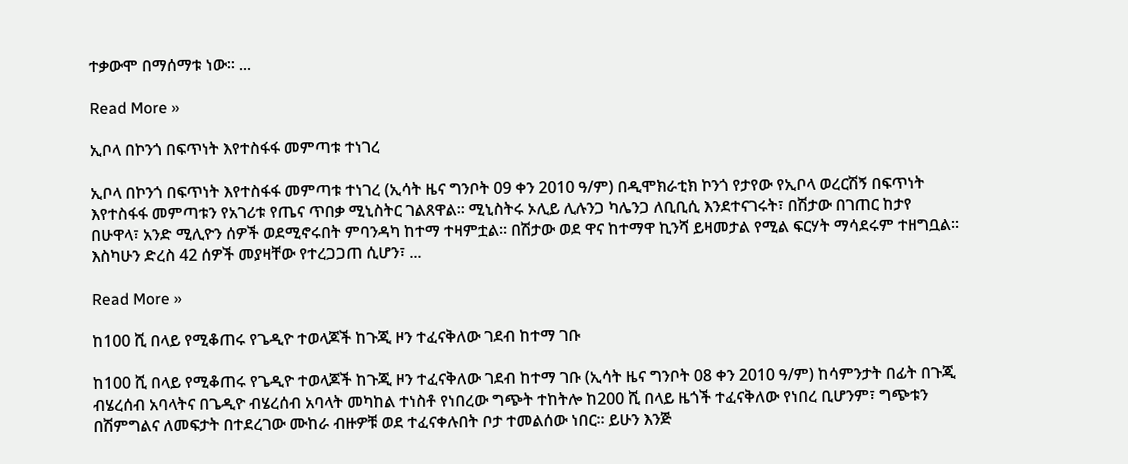ተቃውሞ በማሰማቱ ነው። ...

Read More »

ኢቦላ በኮንጎ በፍጥነት እየተስፋፋ መምጣቱ ተነገረ

ኢቦላ በኮንጎ በፍጥነት እየተስፋፋ መምጣቱ ተነገረ (ኢሳት ዜና ግንቦት 09 ቀን 2010 ዓ/ም) በዲሞክራቲክ ኮንጎ የታየው የኢቦላ ወረርሽኝ በፍጥነት እየተስፋፋ መምጣቱን የአገሪቱ የጤና ጥበቃ ሚኒስትር ገልጸዋል። ሚኒስትሩ ኦሊይ ሊሉንጋ ካሌንጋ ለቢቢሲ እንደተናገሩት፣ በሽታው በገጠር ከታየ በሁዋላ፣ አንድ ሚሊዮን ሰዎች ወደሚኖሩበት ምባንዳካ ከተማ ተዛምቷል። በሽታው ወደ ዋና ከተማዋ ኪንሻ ይዛመታል የሚል ፍርሃት ማሳደሩም ተዘግቧል። እስካሁን ድረስ 42 ሰዎች መያዛቸው የተረጋጋጠ ሲሆን፣ ...

Read More »

ከ100 ሺ በላይ የሚቆጠሩ የጌዲዮ ተወላጆች ከጉጂ ዞን ተፈናቅለው ገደብ ከተማ ገቡ

ከ100 ሺ በላይ የሚቆጠሩ የጌዲዮ ተወላጆች ከጉጂ ዞን ተፈናቅለው ገደብ ከተማ ገቡ (ኢሳት ዜና ግንቦት 08 ቀን 2010 ዓ/ም) ከሳምንታት በፊት በጉጂ ብሄረሰብ አባላትና በጌዲዮ ብሄረሰብ አባላት መካከል ተነስቶ የነበረው ግጭት ተከትሎ ከ200 ሺ በላይ ዜጎች ተፈናቅለው የነበረ ቢሆንም፣ ግጭቱን በሽምግልና ለመፍታት በተደረገው ሙከራ ብዙዎቹ ወደ ተፈናቀሉበት ቦታ ተመልሰው ነበር። ይሁን እንጅ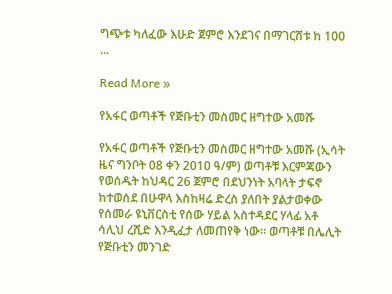ግጭቱ ካለፈው እሁድ ጀምሮ እንደገና በማገርሸቱ ከ 100 ...

Read More »

የአፋር ወጣቶች የጅቡቲን መስመር ዘግተው አመሹ

የአፋር ወጣቶች የጅቡቲን መስመር ዘግተው አመሹ (ኢሳት ዜና ግንቦት 08 ቀን 2010 ዓ/ም) ወጣቶቹ እርምጃውን የወሰዱት ከህዳር 26 ጀምሮ በደህንነት አባላት ታፍኖ ከተወሰደ በሁዋላ እስከዛሬ ድረስ ያለበት ያልታወቀው የሰመራ ዩኒቨርስቲ የሰው ሃይል አስተዳደር ሃላፊ አቶ ሳሊህ ረሺድ እንዲፈታ ለመጠየቅ ነው። ወጣቶቹ በሌሊት የጅቡቲን መንገድ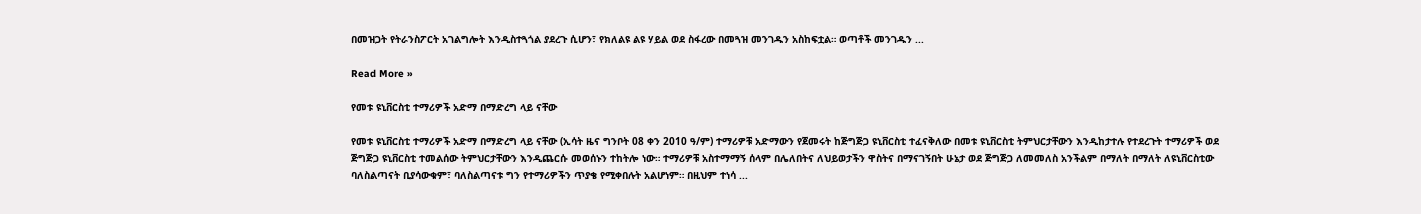በመዝጋት የትራንስፖርት አገልግሎት እንዲስተጓጎል ያደረጉ ሲሆን፣ የክለልዩ ልዩ ሃይል ወደ ስፋረው በመጓዝ መንገዱን አስከፍቷል። ወጣቶች መንገዱን ...

Read More »

የመቱ ዩኒቨርስቲ ተማሪዎች አድማ በማድረግ ላይ ናቸው

የመቱ ዩኒቨርስቲ ተማሪዎች አድማ በማድረግ ላይ ናቸው (ኢሳት ዜና ግንቦት 08 ቀን 2010 ዓ/ም) ተማሪዎቹ አድማውን የጀመሩት ከጅግጅጋ ዩኒቨርስቲ ተፈናቅለው በመቱ ዩኒቨርስቲ ትምህርታቸውን እንዲከታተሉ የተደረጉት ተማሪዎች ወደ ጅግጅጋ ዩኒቨርስቲ ተመልሰው ትምህርታቸውን እንዲጨርሱ መወሰኑን ተከትሎ ነው። ተማሪዎቹ አስተማማኝ ሰላም በሌለበትና ለህይወታችን ዋስትና በማናገኝበት ሁኔታ ወደ ጅግጅጋ ለመመለስ አንችልም በማለት በማለት ለዩኒቨርስቲው ባለስልጣናት ቢያሳውቁም፣ ባለስልጣናቱ ግን የተማሪዎችን ጥያቄ የሚቀበሉት አልሆነም። በዚህም ተነሳ ...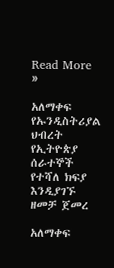Read More »

አለማቀፍ የኡንዲስትሪያል ህብረት የኢትዮጵያ ሰራተኞች የተሻለ ክፍያ እንዲያገኙ ዘመቻ ጀመረ

አለማቀፍ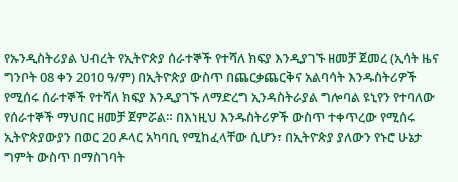የኡንዲስትሪያል ህብረት የኢትዮጵያ ሰራተኞች የተሻለ ክፍያ እንዲያገኙ ዘመቻ ጀመረ (ኢሳት ዜና ግንቦት 08 ቀን 2010 ዓ/ም) በኢትዮጵያ ውስጥ በጨርቃጨርቅና አልባሳት እንዱስትሪዎች የሚሰሩ ሰራተኞች የተሻለ ክፍያ እንዲያገኙ ለማድረግ ኢንዳስትራያል ግሎባል ዩኒየን የተባለው የሰራተኞች ማህበር ዘመቻ ጀምሯል። በእነዚህ እንዱስትሪዎች ውስጥ ተቀጥረው የሚሰሩ ኢትዮጵያውያን በወር 20 ዶላር አካባቢ የሚከፈላቸው ሲሆን፣ በኢትዮጵያ ያለውን የኑሮ ሁኔታ ግምት ውስጥ በማስገባት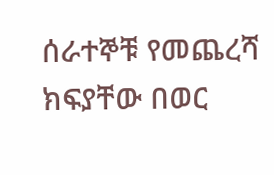ሰራተኞቹ የመጨረሻ ክፍያቸው በወር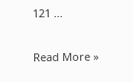121 ...

Read More »